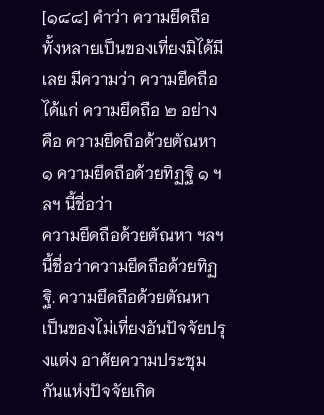[๑๘๘] คำว่า ความยึดถือทั้งหลายเป็นของเที่ยงมิได้มีเลย มีความว่า ความยึดถือได้แก่ ความยึดถือ ๒ อย่าง คือ ความยึดถือด้วยตัณหา ๑ ความยึดถือด้วยทิฏฐิ ๑ ฯลฯ นี้ชื่อว่า
ความยึดถือด้วยตัณหา ฯลฯ นี้ชื่อว่าความยึดถือด้วยทิฏฐิ. ความยึดถือด้วยตัณหา เป็นของไม่เที่ยงอันปัจจัยปรุงแต่ง อาศัยความประชุมกันแห่งปัจจัยเกิด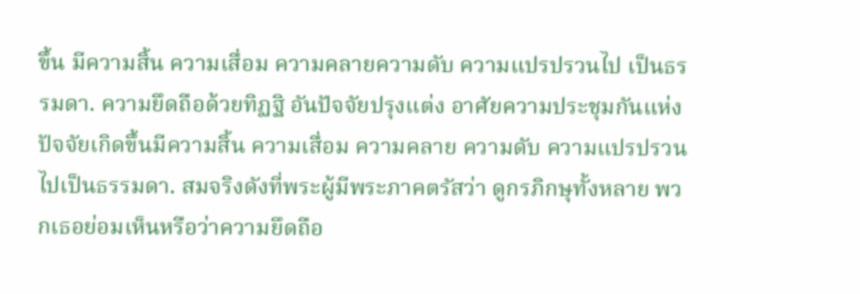ขึ้น มีความสิ้น ความเสื่อม ความคลายความดับ ความแปรปรวนไป เป็นธรรมดา. ความยึดถือด้วยทิฏฐิ อันปัจจัยปรุงแต่ง อาศัยความประชุมกันแห่งปัจจัยเกิดขึ้นมีความสิ้น ความเสื่อม ความคลาย ความดับ ความแปรปรวนไปเป็นธรรมดา. สมจริงดังที่พระผู้มีพระภาคตรัสว่า ดูกรภิกษุทั้งหลาย พวกเธอย่อมเห็นหรือว่าความยึดถือ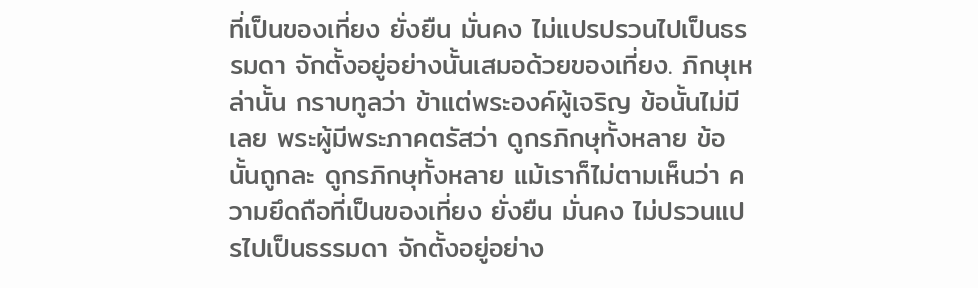ที่เป็นของเที่ยง ยั่งยืน มั่นคง ไม่แปรปรวนไปเป็นธรรมดา จักตั้งอยู่อย่างนั้นเสมอด้วยของเที่ยง. ภิกษุเหล่านั้น กราบทูลว่า ข้าแต่พระองค์ผู้เจริญ ข้อนั้นไม่มีเลย พระผู้มีพระภาคตรัสว่า ดูกรภิกษุทั้งหลาย ข้อนั้นถูกละ ดูกรภิกษุทั้งหลาย แม้เราก็ไม่ตามเห็นว่า ความยึดถือที่เป็นของเที่ยง ยั่งยืน มั่นคง ไม่ปรวนแปรไปเป็นธรรมดา จักตั้งอยู่อย่าง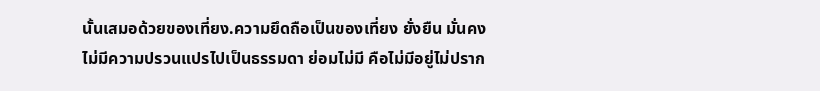นั้นเสมอด้วยของเที่ยง.ความยึดถือเป็นของเที่ยง ยั่งยืน มั่นคงไม่มีความปรวนแปรไปเป็นธรรมดา ย่อมไม่มี คือไม่มีอยู่ไม่ปราก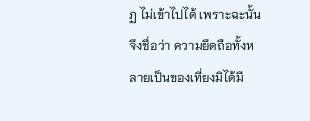ฏ ไม่เข้าไปได้ เพราะฉะนั้นจึงชื่อว่า ความยึดถือทั้งหลายเป็นของเที่ยงมิได้มี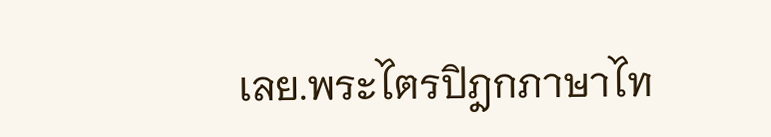เลย.พระไตรปิฎกภาษาไท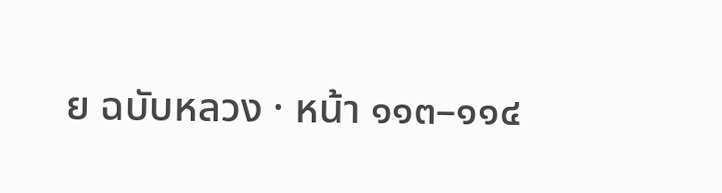ย ฉบับหลวง · หน้า ๑๑๓–๑๑๔